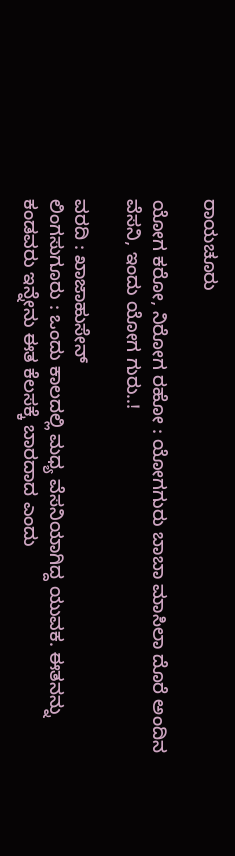ರಾಯಚೂರು

ಯೋಗ ಕರೋ, ನಿರೋಗ ರಹೋ : ಯೋಗಗುರು ಬಾಬಾ ಮಾಸಿಲಾ ದೊರೆ ಅಂದಿನ ವೆಸನಿ, ಇಂದು ಯೋಗ ಗುರು..!

ವರದಿ : ಖಾಜಾಹುಸೇನ್
ಲಿಂಗಸುಗೂರು : ಒಂದು ಕಾಲದಲ್ಲಿ ಮಧ್ಯ ವೆಸನಿಯಾಗಿದ್ದ ಯುವಕ. ಈತನನ್ನು ಕಂಡವರು ಇನ್ನೇನು ಈತ ಕೆಲಸಕ್ಕೆ ಬಾರದಾದ ಎಂದು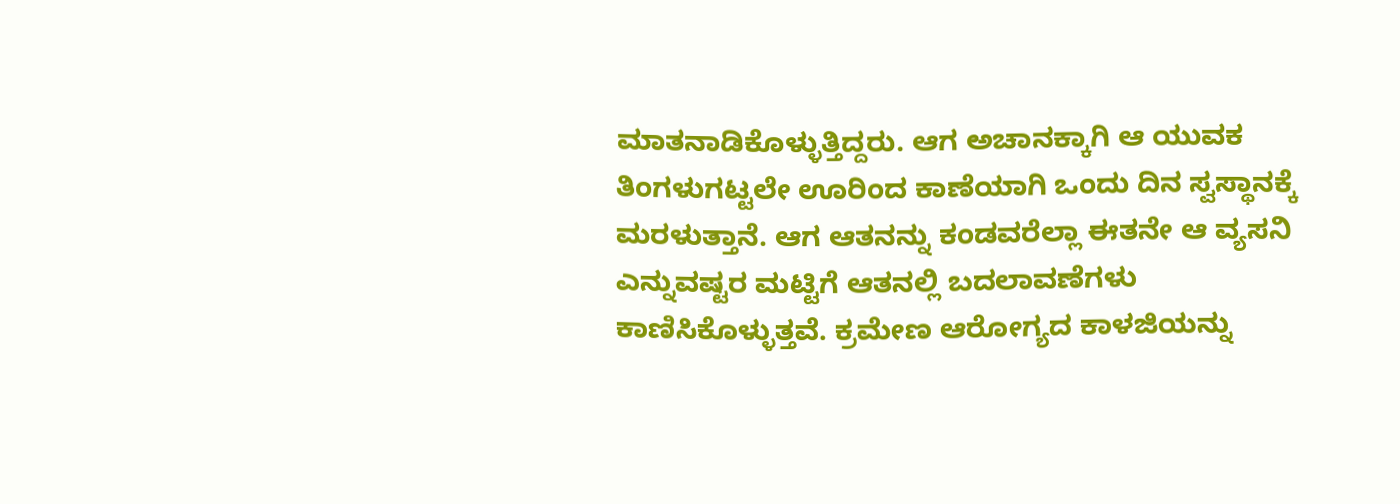ಮಾತನಾಡಿಕೊಳ್ಳುತ್ತಿದ್ದರು. ಆಗ ಅಚಾನಕ್ಕಾಗಿ ಆ ಯುವಕ ತಿಂಗಳುಗಟ್ಟಲೇ ಊರಿಂದ ಕಾಣೆಯಾಗಿ ಒಂದು ದಿನ ಸ್ವಸ್ಥಾನಕ್ಕೆ ಮರಳುತ್ತಾನೆ. ಆಗ ಆತನನ್ನು ಕಂಡವರೆಲ್ಲಾ ಈತನೇ ಆ ವ್ಯಸನಿ ಎನ್ನುವಷ್ಟರ ಮಟ್ಟಿಗೆ ಆತನಲ್ಲಿ ಬದಲಾವಣೆಗಳು ಕಾಣಿಸಿಕೊಳ್ಳುತ್ತವೆ. ಕ್ರಮೇಣ ಆರೋಗ್ಯದ ಕಾಳಜಿಯನ್ನು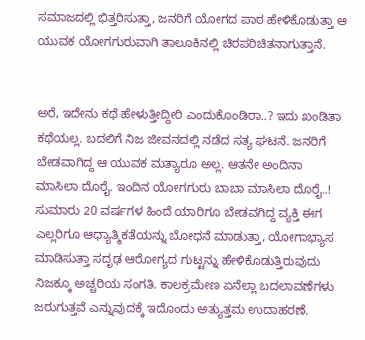ಸಮಾಜದಲ್ಲಿ ಭಿತ್ತರಿಸುತ್ತಾ, ಜನರಿಗೆ ಯೋಗದ ಪಾಠ ಹೇಳಿಕೊಡುತ್ತಾ ಆ ಯುವಕ ಯೋಗಗುರುವಾಗಿ ತಾಲೂಕಿನಲ್ಲಿ ಚಿರಪರಿಚಿತನಾಗುತ್ತಾನೆ.


ಅರೆ, ಇದೇನು ಕಥೆ ಹೇಳುತ್ತೀದ್ದೀರಿ ಎಂದುಕೊಂಡಿರಾ..? ಇದು ಖಂಡಿತಾ ಕಥೆಯಲ್ಲ. ಬದಲಿಗೆ ನಿಜ ಜೀವನದಲ್ಲಿ ನಡೆದ ಸತ್ಯ ಘಟನೆ. ಜನರಿಗೆ ಬೇಡವಾಗಿದ್ದ ಆ ಯುವಕ ಮತ್ಯಾರೂ ಅಲ್ಲ. ಆತನೇ ಅಂದಿನಾ ಮಾಸಿಲಾ ದೊರೈ. ಇಂದಿನ ಯೋಗಗುರು ಬಾಬಾ ಮಾಸಿಲಾ ದೊರೈ..!
ಸುಮಾರು 20 ವರ್ಷಗಳ ಹಿಂದೆ ಯಾರಿಗೂ ಬೇಡವಗಿದ್ದ ವ್ಯಕ್ತಿ ಈಗ ಎಲ್ಲರಿಗೂ ಆಧ್ಯಾತ್ಮಿಕತೆಯನ್ನು ಬೋಧನೆ ಮಾಡುತ್ತಾ, ಯೋಗಾಭ್ಯಾಸ ಮಾಡಿಸುತ್ತಾ ಸದೃಢ ಆರೋಗ್ಯದ ಗುಟ್ಟನ್ನು ಹೇಳಿಕೊಡುತ್ತಿರುವುದು ನಿಜಕ್ಕೂ ಅಚ್ಚರಿಯ ಸಂಗತಿ. ಕಾಲಕ್ರಮೇಣ ಏನೆಲ್ಲಾ ಬದಲಾವಣೆಗಳು ಜರುಗುತ್ತವೆ ಎನ್ನುವುದಕ್ಕೆ ಇದೊಂದು ಅತ್ಯುತ್ತಮ ಉದಾಹರಣೆ.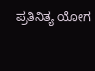ಪ್ರತಿನಿತ್ಯ ಯೋಗ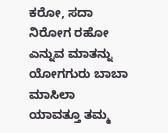ಕರೋ, ಸದಾ ನಿರೋಗ ರಹೋ ಎನ್ನುವ ಮಾತನ್ನು ಯೋಗಗುರು ಬಾಬಾ ಮಾಸಿಲಾ ಯಾವತ್ತೂ ತಮ್ಮ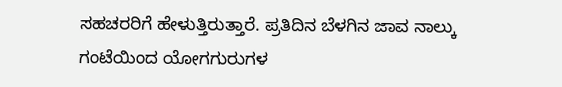ಸಹಚರರಿಗೆ ಹೇಳುತ್ತಿರುತ್ತಾರೆ. ಪ್ರತಿದಿನ ಬೆಳಗಿನ ಜಾವ ನಾಲ್ಕು ಗಂಟೆಯಿಂದ ಯೋಗಗುರುಗಳ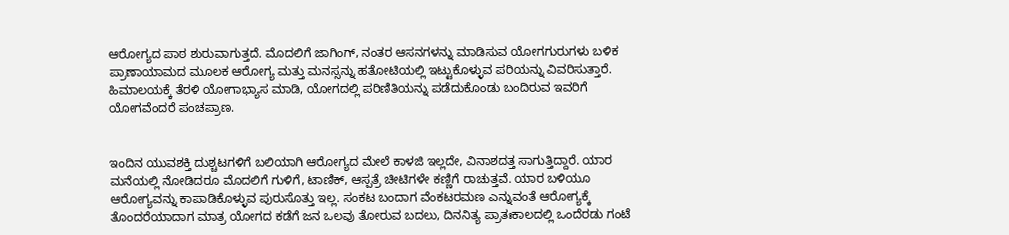ಆರೋಗ್ಯದ ಪಾಠ ಶುರುವಾಗುತ್ತದೆ. ಮೊದಲಿಗೆ ಜಾಗಿಂಗ್, ನಂತರ ಆಸನಗಳನ್ನು ಮಾಡಿಸುವ ಯೋಗಗುರುಗಳು ಬಳಿಕ ಪ್ರಾಣಾಯಾಮದ ಮೂಲಕ ಆರೋಗ್ಯ ಮತ್ತು ಮನಸ್ಸನ್ನು ಹತೋಟಿಯಲ್ಲಿ ಇಟ್ಟುಕೊಳ್ಳುವ ಪರಿಯನ್ನು ವಿವರಿಸುತ್ತಾರೆ. ಹಿಮಾಲಯಕ್ಕೆ ತೆರಳಿ ಯೋಗಾಭ್ಯಾಸ ಮಾಡಿ, ಯೋಗದಲ್ಲಿ ಪರಿಣಿತಿಯನ್ನು ಪಡೆದುಕೊಂಡು ಬಂದಿರುವ ಇವರಿಗೆ ಯೋಗವೆಂದರೆ ಪಂಚಪ್ರಾಣ.


ಇಂದಿನ ಯುವಶಕ್ತಿ ದುಶ್ಚಟಗಳಿಗೆ ಬಲಿಯಾಗಿ ಆರೋಗ್ಯದ ಮೇಲೆ ಕಾಳಜಿ ಇಲ್ಲದೇ, ವಿನಾಶದತ್ತ ಸಾಗುತ್ತಿದ್ದಾರೆ. ಯಾರ ಮನೆಯಲ್ಲಿ ನೋಡಿದರೂ ಮೊದಲಿಗೆ ಗುಳಿಗೆ, ಟಾಣಿಕ್, ಆಸ್ಪತ್ರೆ ಚೀಟಿಗಳೇ ಕಣ್ಣಿಗೆ ರಾಚುತ್ತವೆ. ಯಾರ ಬಳಿಯೂ ಆರೋಗ್ಯವನ್ನು ಕಾಪಾಡಿಕೊಳ್ಳುವ ಪುರುಸೊತ್ತು ಇಲ್ಲ. ಸಂಕಟ ಬಂದಾಗ ವೆಂಕಟರಮಣ ಎನ್ನುವಂತೆ ಆರೋಗ್ಯಕ್ಕೆ ತೊಂದರೆಯಾದಾಗ ಮಾತ್ರ ಯೋಗದ ಕಡೆಗೆ ಜನ ಒಲವು ತೋರುವ ಬದಲು, ದಿನನಿತ್ಯ ಪ್ರಾತಃಕಾಲದಲ್ಲಿ ಒಂದೆರಡು ಗಂಟೆ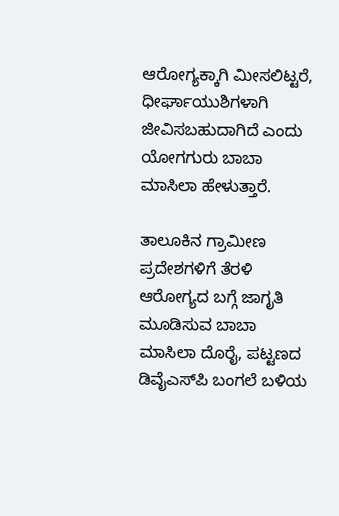ಆರೋಗ್ಯಕ್ಕಾಗಿ ಮೀಸಲಿಟ್ಟರೆ, ಧೀರ್ಘಾಯುಶಿಗಳಾಗಿ ಜೀವಿಸಬಹುದಾಗಿದೆ ಎಂದು ಯೋಗಗುರು ಬಾಬಾ ಮಾಸಿಲಾ ಹೇಳುತ್ತಾರೆ.

ತಾಲೂಕಿನ ಗ್ರಾಮೀಣ ಪ್ರದೇಶಗಳಿಗೆ ತೆರಳಿ ಆರೋಗ್ಯದ ಬಗ್ಗೆ ಜಾಗೃತಿ ಮೂಡಿಸುವ ಬಾಬಾ ಮಾಸಿಲಾ ದೊರೈ, ಪಟ್ಟಣದ ಡಿವೈಎಸ್‍ಪಿ ಬಂಗಲೆ ಬಳಿಯ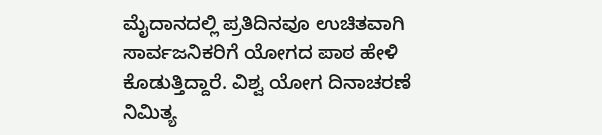ಮೈದಾನದಲ್ಲಿ ಪ್ರತಿದಿನವೂ ಉಚಿತವಾಗಿ ಸಾರ್ವಜನಿಕರಿಗೆ ಯೋಗದ ಪಾಠ ಹೇಳಿ ಕೊಡುತ್ತಿದ್ದಾರೆ. ವಿಶ್ವ ಯೋಗ ದಿನಾಚರಣೆ ನಿಮಿತ್ಯ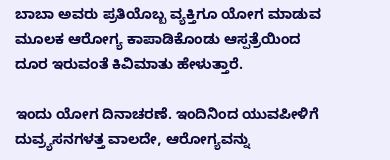ಬಾಬಾ ಅವರು ಪ್ರತಿಯೊಬ್ಬ ವ್ಯಕ್ತಿಗೂ ಯೋಗ ಮಾಡುವ ಮೂಲಕ ಆರೋಗ್ಯ ಕಾಪಾಡಿಕೊಂಡು ಆಸ್ಪತ್ರೆಯಿಂದ ದೂರ ಇರುವಂತೆ ಕಿವಿಮಾತು ಹೇಳುತ್ತಾರೆ.

ಇಂದು ಯೋಗ ದಿನಾಚರಣೆ. ಇಂದಿನಿಂದ ಯುವಪೀಳಿಗೆ ದುವ್ರ್ಯಸನಗಳತ್ತ ವಾಲದೇ, ಆರೋಗ್ಯವನ್ನು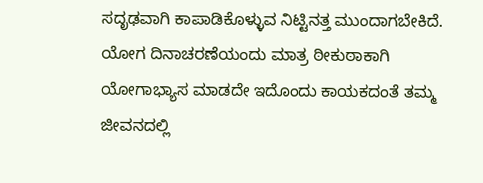ಸದೃಢವಾಗಿ ಕಾಪಾಡಿಕೊಳ್ಳುವ ನಿಟ್ಟಿನತ್ತ ಮುಂದಾಗಬೇಕಿದೆ. ಯೋಗ ದಿನಾಚರಣೆಯಂದು ಮಾತ್ರ ಠೀಕುಠಾಕಾಗಿ ಯೋಗಾಭ್ಯಾಸ ಮಾಡದೇ ಇದೊಂದು ಕಾಯಕದಂತೆ ತಮ್ಮ ಜೀವನದಲ್ಲಿ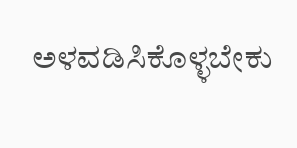ಅಳವಡಿಸಿಕೊಳ್ಳಬೇಕು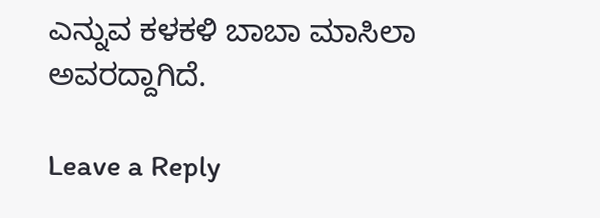ಎನ್ನುವ ಕಳಕಳಿ ಬಾಬಾ ಮಾಸಿಲಾ ಅವರದ್ದಾಗಿದೆ.

Leave a Reply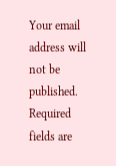Your email address will not be published. Required fields are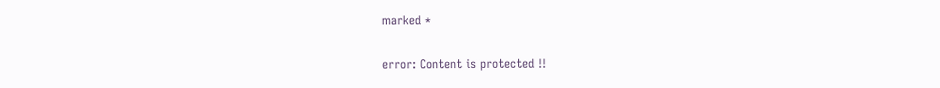marked *

error: Content is protected !!